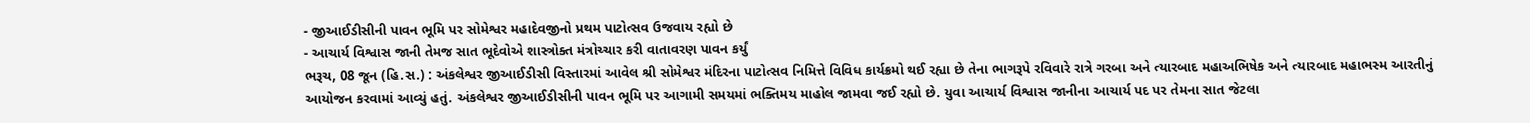- જીઆઈડીસીની પાવન ભૂમિ પર સોમેશ્વર મહાદેવજીનો પ્રથમ પાટોત્સવ ઉજવાય રહ્યો છે
- આચાર્ય વિશ્વાસ જાની તેમજ સાત ભૂદેવોએ શાસ્ત્રોક્ત મંત્રોચ્ચાર કરી વાતાવરણ પાવન કર્યું
ભરૂચ, 08 જૂન (હિ.સ.) : અંકલેશ્વર જીઆઈડીસી વિસ્તારમાં આવેલ શ્રી સોમેશ્વર મંદિરના પાટોત્સવ નિમિત્તે વિવિધ કાર્યક્રમો થઈ રહ્યા છે તેના ભાગરૂપે રવિવારે રાત્રે ગરબા અને ત્યારબાદ મહાઅભિષેક અને ત્યારબાદ મહાભસ્મ આરતીનું આયોજન કરવામાં આવ્યું હતું. અંકલેશ્વર જીઆઈડીસીની પાવન ભૂમિ પર આગામી સમયમાં ભક્તિમય માહોલ જામવા જઈ રહ્યો છે. યુવા આચાર્ય વિશ્વાસ જાનીના આચાર્ય પદ પર તેમના સાત જેટલા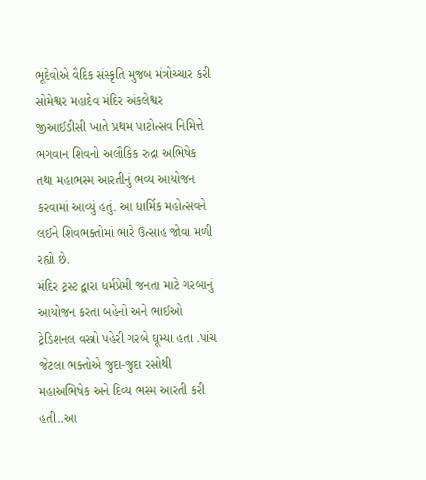ભૂદેવોએ વૈદિક સંસ્કૃતિ મુજબ મંત્રોચ્ચાર કરી સોમેશ્વર મહાદેવ મંદિર અંકલેશ્વર જીઆઈડીસી ખાતે પ્રથમ પાટોત્સવ નિમિત્તે ભગવાન શિવનો અલૌકિક રુદ્રા અભિષેક તથા મહાભસ્મ આરતીનું ભવ્ય આયોજન કરવામાં આવ્યું હતું. આ ધાર્મિક મહોત્સવને લઈને શિવભક્તોમાં ભારે ઉત્સાહ જોવા મળી રહ્યો છે.
મંદિર ટ્રસ્ટ દ્વારા ધર્મપ્રેમી જનતા માટે ગરબાનું આયોજન કરતા બહેનો અને ભાઈઓ ટ્રેડિશનલ વસ્ત્રો પહેરી ગરબે ઘૂમ્યા હતા .પાંચ જેટલા ભક્તોએ જુદા-જુદા રસોથી મહાઅભિષેક અને દિવ્ય ભસ્મ આરતી કરી હતી..આ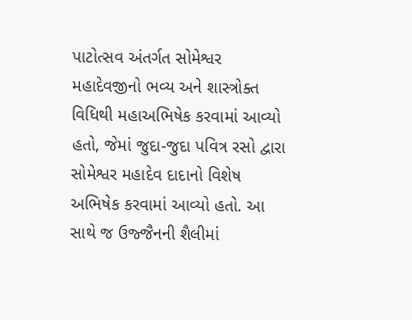પાટોત્સવ અંતર્ગત સોમેશ્વર મહાદેવજીનો ભવ્ય અને શાસ્ત્રોક્ત વિધિથી મહાઅભિષેક કરવામાં આવ્યો હતો, જેમાં જુદા-જુદા પવિત્ર રસો દ્વારા સોમેશ્વર મહાદેવ દાદાનો વિશેષ અભિષેક કરવામાં આવ્યો હતો. આ સાથે જ ઉજ્જૈનની શૈલીમાં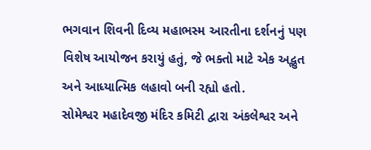ભગવાન શિવની દિવ્ય મહાભસ્મ આરતીના દર્શનનું પણ વિશેષ આયોજન કરાયું હતું, જે ભક્તો માટે એક અદ્ભુત અને આધ્યાત્મિક લહાવો બની રહ્યો હતો.
સોમેશ્વર મહાદેવજી મંદિર કમિટી દ્વારા અંકલેશ્વર અને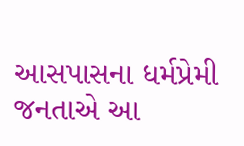આસપાસના ધર્મપ્રેમી જનતાએ આ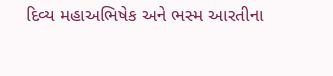દિવ્ય મહાઅભિષેક અને ભસ્મ આરતીના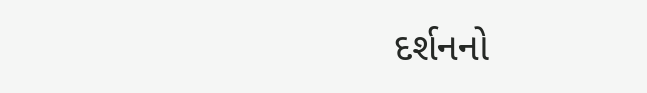દર્શનનો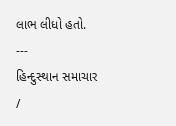લાભ લીધો હતો.
---
હિન્દુસ્થાન સમાચાર /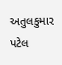અતુલકુમાર પટેલ